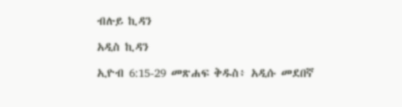ብሉይ ኪዳን

አዲስ ኪዳን

ኢዮብ 6:15-29 መጽሐፍ ቅዱስ፥ አዲሱ መደበኛ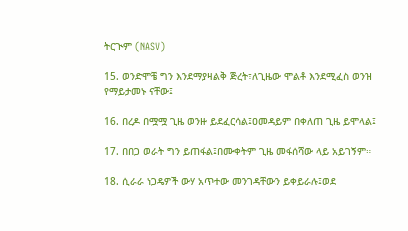ትርጒም (NASV)

15. ወንድሞቼ ግን እንደማያዛልቅ ጅረት፣ለጊዜው ሞልቶ እንደሚፈስ ወንዝ የማይታመኑ ናቸው፤

16. በረዶ በሟሟ ጊዜ ወንዙ ይደፈርሳል፤ዐመዳይም በቀለጠ ጊዜ ይሞላል፤

17. በበጋ ወራት ግን ይጠፋል፤በሙቀትም ጊዜ መፋሰሻው ላይ አይገኝም።

18. ሲራራ ነጋዴዎች ውሃ አጥተው መንገዳቸውን ይቀይራሉ፤ወደ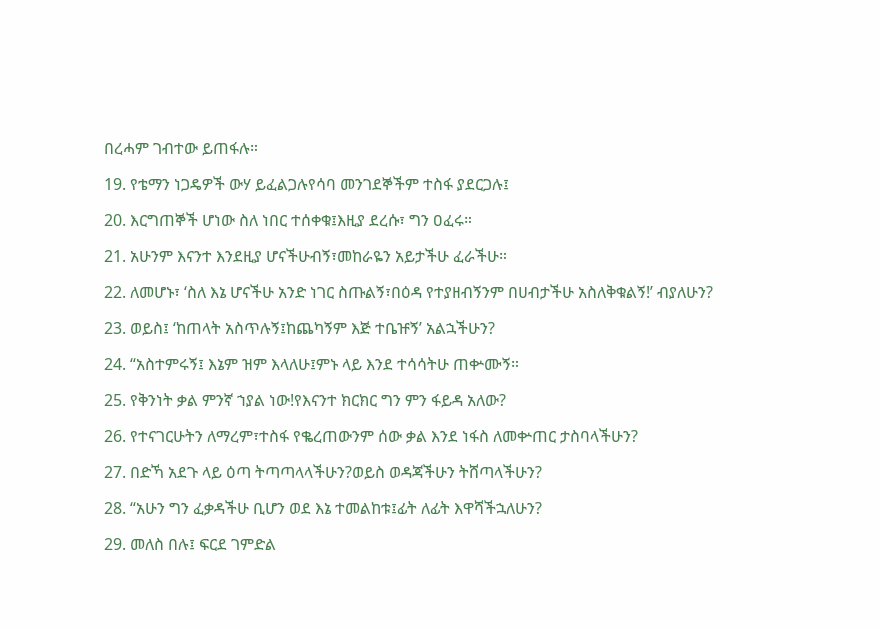በረሓም ገብተው ይጠፋሉ።

19. የቴማን ነጋዴዎች ውሃ ይፈልጋሉየሳባ መንገደኞችም ተስፋ ያደርጋሉ፤

20. እርግጠኞች ሆነው ስለ ነበር ተሰቀቁ፤እዚያ ደረሱ፣ ግን ዐፈሩ።

21. አሁንም እናንተ እንደዚያ ሆናችሁብኝ፣መከራዬን አይታችሁ ፈራችሁ።

22. ለመሆኑ፣ ‘ስለ እኔ ሆናችሁ አንድ ነገር ስጡልኝ፣በዕዳ የተያዘብኝንም በሀብታችሁ አስለቅቁልኝ!’ ብያለሁን?

23. ወይስ፤ ‘ከጠላት አስጥሉኝ፤ከጨካኝም እጅ ተቤዡኝ’ አልኋችሁን?

24. “አስተምሩኝ፤ እኔም ዝም እላለሁ፤ምኑ ላይ እንደ ተሳሳትሁ ጠቍሙኝ።

25. የቅንነት ቃል ምንኛ ኀያል ነው!የእናንተ ክርክር ግን ምን ፋይዳ አለው?

26. የተናገርሁትን ለማረም፣ተስፋ የቈረጠውንም ሰው ቃል እንደ ነፋስ ለመቍጠር ታስባላችሁን?

27. በድኻ አደጉ ላይ ዕጣ ትጣጣላላችሁን?ወይስ ወዳጃችሁን ትሸጣላችሁን?

28. “አሁን ግን ፈቃዳችሁ ቢሆን ወደ እኔ ተመልከቱ፤ፊት ለፊት እዋሻችኋለሁን?

29. መለስ በሉ፤ ፍርደ ገምድል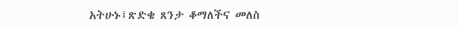አትሁኑ፤ጽድቄ ጸንታ ቆማለችና መለስ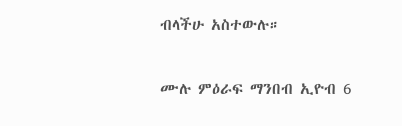ብላችሁ አስተውሉ።

ሙሉ ምዕራፍ ማንበብ ኢዮብ 6